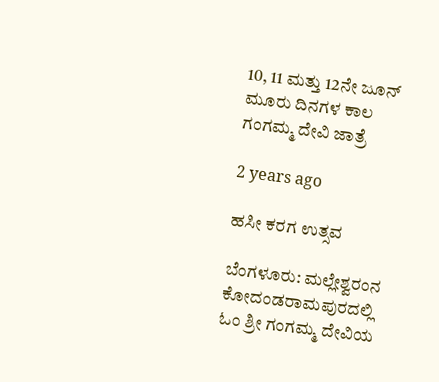10, 11 ಮತ್ತು 12ನೇ ಜೂನ್ ಮೂರು ದಿನಗಳ ಕಾಲ ಗಂಗಮ್ಮ ದೇವಿ ಜಾತ್ರೆ

2 years ago

ಹಸೀ ಕರಗ ಉತ್ಸವ

ಬೆಂಗಳೂರು: ಮಲ್ಲೇಶ್ವರಂನ ಕೋದಂಡರಾಮಪುರದಲ್ಲಿ ಓಂ ಶ್ರೀ ಗಂಗಮ್ಮ ದೇವಿಯ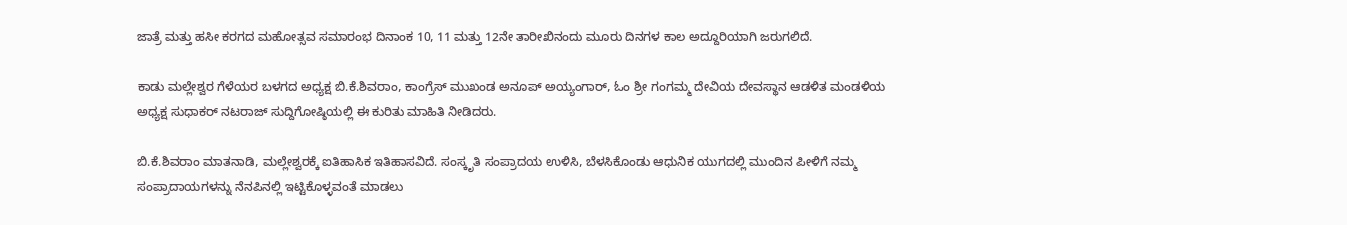ಜಾತ್ರೆ ಮತ್ತು ಹಸೀ ಕರಗದ ಮಹೋತ್ಸವ ಸಮಾರಂಭ ದಿನಾಂಕ 10, 11 ಮತ್ತು 12ನೇ ತಾರೀಖಿನಂದು ಮೂರು ದಿನಗಳ ಕಾಲ ಅದ್ದೂರಿಯಾಗಿ ಜರುಗಲಿದೆ.

ಕಾಡು ಮಲ್ಲೇಶ್ವರ ಗೆಳೆಯರ ಬಳಗದ ಅಧ್ಯಕ್ಷ ಬಿ.ಕೆ.ಶಿವರಾಂ, ಕಾಂಗ್ರೆಸ್ ಮುಖಂಡ ಅನೂಪ್ ಅಯ್ಯಂಗಾರ್, ಓಂ ಶ್ರೀ ಗಂಗಮ್ಮ ದೇವಿಯ ದೇವಸ್ಥಾನ ಆಡಳಿತ ಮಂಡಳಿಯ ಅಧ್ಯಕ್ಷ ಸುಧಾಕರ್ ನಟರಾಜ್ ಸುದ್ದಿಗೋಷ್ಠಿಯಲ್ಲಿ ಈ ಕುರಿತು ಮಾಹಿತಿ ನೀಡಿದರು.

ಬಿ.ಕೆ.ಶಿವರಾಂ ಮಾತನಾಡಿ, ಮಲ್ಲೇಶ್ವರಕ್ಕೆ ಐತಿಹಾಸಿಕ ಇತಿಹಾಸವಿದೆ. ಸಂಸ್ಕೃತಿ ಸಂಪ್ರಾದಯ ಉಳಿಸಿ, ಬೆಳಸಿಕೊಂಡು ಆಧುನಿಕ ಯುಗದಲ್ಲಿ ಮುಂದಿನ ಪೀಳಿಗೆ ನಮ್ಮ ಸಂಪ್ರಾದಾಯಗಳನ್ನು ನೆನಪಿನಲ್ಲಿ ಇಟ್ಟಿಕೊಳ್ಳವಂತೆ ಮಾಡಲು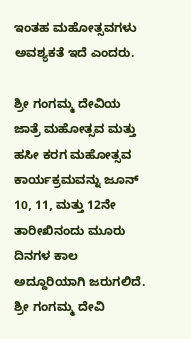ಇಂತಹ ಮಹೋತ್ಸವಗಳು ಅವಶ್ಯಕತೆ ಇದೆ ಎಂದರು.

ಶ್ರೀ ಗಂಗಮ್ಮ ದೇವಿಯ ಜಾತ್ರೆ ಮಹೋತ್ಸವ ಮತ್ತು ಹಸೀ ಕರಗ ಮಹೋತ್ಸವ ಕಾರ್ಯಕ್ರಮವನ್ನು ಜೂನ್ 10, 11, ಮತ್ತು 12ನೇ ತಾರೀಖಿನಂದು ಮೂರು ದಿನಗಳ ಕಾಲ ಅದ್ದೂರಿಯಾಗಿ ಜರುಗಲಿದೆ. ಶ್ರೀ ಗಂಗಮ್ಮ ದೇವಿ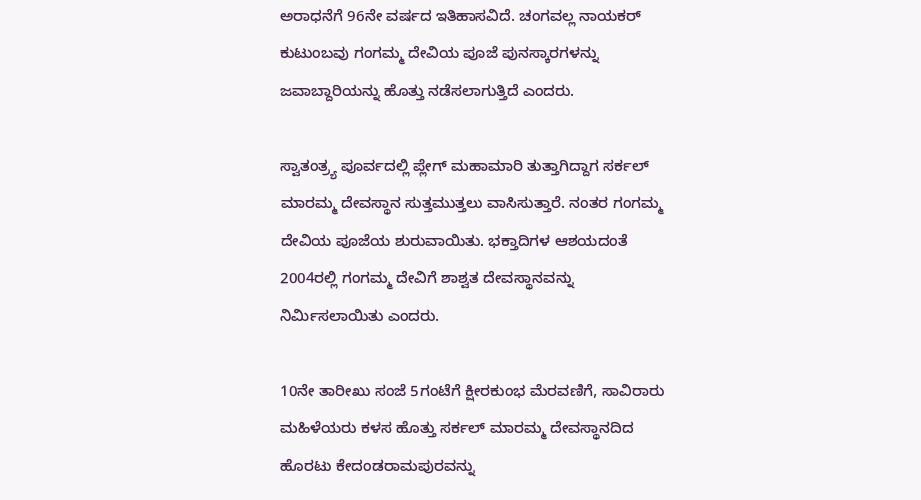ಅರಾಧನೆಗೆ 96ನೇ ವರ್ಷದ ಇತಿಹಾಸವಿದೆ. ಚಂಗವಲ್ಲ ನಾಯಕರ್ ಕುಟುಂಬವು ಗಂಗಮ್ಮ ದೇವಿಯ ಪೂಜೆ ಪುನಸ್ಕಾರಗಳನ್ನು ಜವಾಬ್ದಾರಿಯನ್ನು ಹೊತ್ತು ನಡೆಸಲಾಗುತ್ತಿದೆ ಎಂದರು.

ಸ್ವಾತಂತ್ರ್ಯ ಪೂರ್ವದಲ್ಲಿ ಪ್ಲೇಗ್ ಮಹಾಮಾರಿ ತುತ್ತಾಗಿದ್ದಾಗ ಸರ್ಕಲ್ ಮಾರಮ್ಮ ದೇವಸ್ಥಾನ ಸುತ್ತಮುತ್ತಲು ವಾಸಿಸುತ್ತಾರೆ. ನಂತರ ಗಂಗಮ್ಮ ದೇವಿಯ ಪೂಜೆಯ ಶುರುವಾಯಿತು. ಭಕ್ತಾದಿಗಳ ಆಶಯದಂತೆ 2004ರಲ್ಲಿ ಗಂಗಮ್ಮ ದೇವಿಗೆ ಶಾಶ್ವತ ದೇವಸ್ಥಾನವನ್ನು ನಿರ್ಮಿಸಲಾಯಿತು ಎಂದರು.

10ನೇ ತಾರೀಖು ಸಂಜೆ 5ಗಂಟೆಗೆ ಕ್ಷೀರಕುಂಭ ಮೆರವಣಿಗೆ, ಸಾವಿರಾರು ಮಹಿಳೆಯರು ಕಳಸ ಹೊತ್ತು ಸರ್ಕಲ್ ಮಾರಮ್ಮ ದೇವಸ್ಥಾನದಿದ ಹೊರಟು ಕೇದಂಡರಾಮಪುರವನ್ನು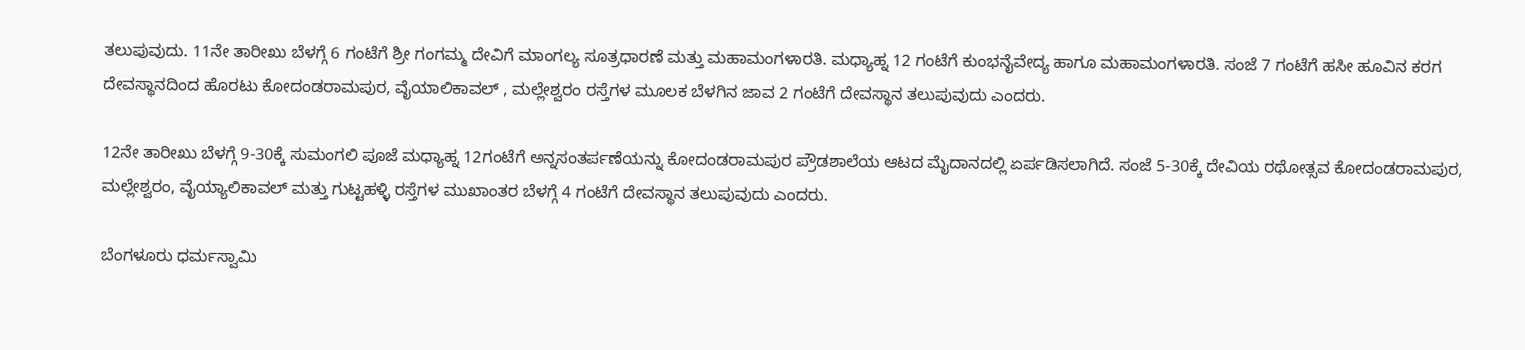ತಲುಪುವುದು. 11ನೇ ತಾರೀಖು ಬೆಳಗ್ಗೆ 6 ಗಂಟೆಗೆ ಶ್ರೀ ಗಂಗಮ್ಮ ದೇವಿಗೆ ಮಾಂಗಲ್ಯ ಸೂತ್ರಧಾರಣೆ ಮತ್ತು ಮಹಾಮಂಗಳಾರತಿ. ಮಧ್ಯಾಹ್ನ 12 ಗಂಟೆಗೆ ಕುಂಭನೈವೇದ್ಯ ಹಾಗೂ ಮಹಾಮಂಗಳಾರತಿ. ಸಂಜೆ 7 ಗಂಟೆಗೆ ಹಸೀ ಹೂವಿನ ಕರಗ ದೇವಸ್ಥಾನದಿಂದ ಹೊರಟು ಕೋದಂಡರಾಮಪುರ, ವೈಯಾಲಿಕಾವಲ್ , ಮಲ್ಲೇಶ್ವರಂ ರಸ್ತೆಗಳ ಮೂಲಕ ಬೆಳಗಿನ ಜಾವ 2 ಗಂಟೆಗೆ ದೇವಸ್ಥಾನ ತಲುಪುವುದು ಎಂದರು.

12ನೇ ತಾರೀಖು ಬೆಳಗ್ಗೆ 9-30ಕ್ಕೆ ಸುಮಂಗಲಿ ಪೂಜೆ ಮಧ್ಯಾಹ್ನ 12ಗಂಟೆಗೆ ಅನ್ನಸಂತರ್ಪಣೆಯನ್ನು ಕೋದಂಡರಾಮಪುರ ಪ್ರೌಡಶಾಲೆಯ ಆಟದ ಮೈದಾನದಲ್ಲಿ ಏರ್ಪಡಿಸಲಾಗಿದೆ. ಸಂಜೆ 5-30ಕ್ಕೆ ದೇವಿಯ ರಥೋತ್ಸವ ಕೋದಂಡರಾಮಪುರ, ಮಲ್ಲೇಶ್ವರಂ, ವೈಯ್ಯಾಲಿಕಾವಲ್ ಮತ್ತು ಗುಟ್ಟಹಳ್ಳಿ ರಸ್ತೆಗಳ ಮುಖಾಂತರ ಬೆಳಗ್ಗೆ 4 ಗಂಟೆಗೆ ದೇವಸ್ಥಾನ ತಲುಪುವುದು ಎಂದರು.

ಬೆಂಗಳೂರು ಧರ್ಮಸ್ವಾಮಿ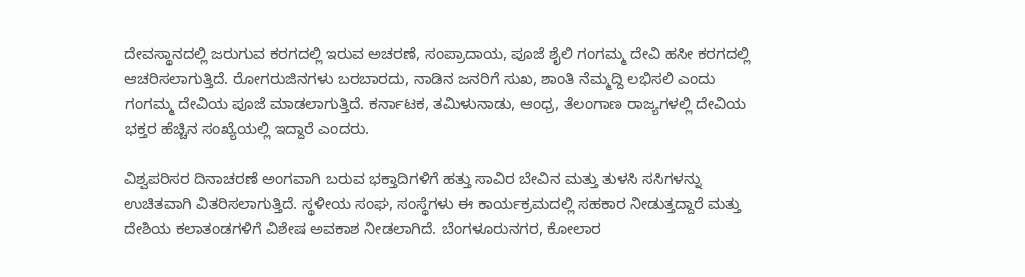ದೇವಸ್ಥಾನದಲ್ಲಿ ಜರುಗುವ ಕರಗದಲ್ಲಿ ಇರುವ ಅಚರಣೆ, ಸಂಪ್ರಾದಾಯ, ಪೂಜೆ ಶೈಲಿ ಗಂಗಮ್ಮ ದೇವಿ ಹಸೀ ಕರಗದಲ್ಲಿ ಆಚರಿಸಲಾಗುತ್ತಿದೆ. ರೋಗರುಜಿನಗಳು ಬರಬಾರದು, ನಾಡಿನ ಜನರಿಗೆ ಸುಖ, ಶಾಂತಿ ನೆಮ್ಮದ್ದಿ ಲಭಿಸಲಿ ಎಂದು ಗಂಗಮ್ಮ ದೇವಿಯ ಪೂಜೆ ಮಾಡಲಾಗುತ್ತಿದೆ. ಕರ್ನಾಟಕ, ತಮಿಳುನಾಡು, ಆಂಧ್ರ, ತೆಲಂಗಾಣ ರಾಜ್ಯಗಳಲ್ಲಿ ದೇವಿಯ ಭಕ್ತರ ಹೆಚ್ಚಿನ ಸಂಖ್ಯೆಯಲ್ಲಿ ಇದ್ದಾರೆ ಎಂದರು.

ವಿಶ್ವಪರಿಸರ ದಿನಾಚರಣೆ ಅಂಗವಾಗಿ ಬರುವ ಭಕ್ತಾದಿಗಳಿಗೆ ಹತ್ತು ಸಾವಿರ ಬೇವಿನ ಮತ್ತು ತುಳಸಿ ಸಸಿಗಳನ್ನು ಉಚಿತವಾಗಿ ವಿತರಿಸಲಾಗುತ್ತಿದೆ. ಸ್ಥಳೀಯ ಸಂಘ, ಸಂಸ್ಥೆಗಳು ಈ ಕಾರ್ಯಕ್ರಮದಲ್ಲಿ ಸಹಕಾರ ನೀಡುತ್ತದ್ದಾರೆ ಮತ್ತು ದೇಶಿಯ ಕಲಾತಂಡಗಳಿಗೆ ವಿಶೇಷ ಅವಕಾಶ ನೀಡಲಾಗಿದೆ. ಬೆಂಗಳೂರುನಗರ, ಕೋಲಾರ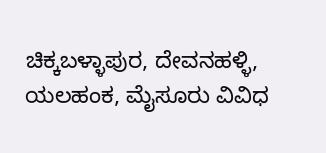ಚಿಕ್ಕಬಳ್ಳಾಪುರ, ದೇವನಹಳ್ಳಿ, ಯಲಹಂಕ, ಮೈಸೂರು ವಿವಿಧ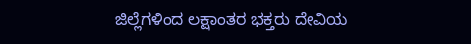ಜಿಲ್ಲೆಗಳಿಂದ ಲಕ್ಷಾಂತರ ಭಕ್ತರು ದೇವಿಯ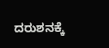ದರುಶನಕ್ಕೆ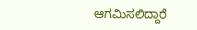ಆಗಮಿಸಲಿದ್ದಾರೆ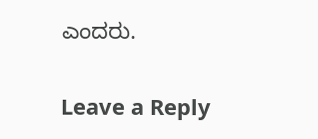ಎಂದರು.

Leave a Reply